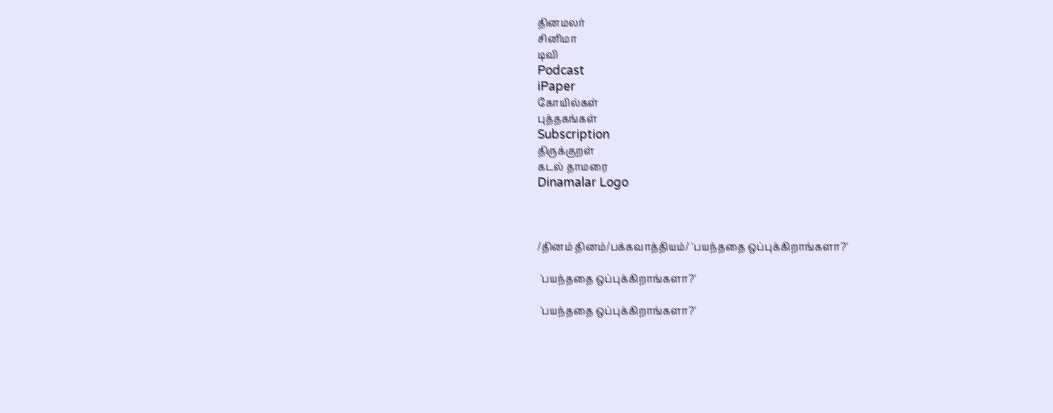தினமலர்
சினிமா
டிவி
Podcast
iPaper
கோயில்கள்
புத்தகங்கள்
Subscription
திருக்குறள்
கடல் தாமரை
Dinamalar Logo



/தினம் தினம்/பக்கவாத்தியம்/ 'பயந்ததை ஒப்புக்கிறாங்களா?'

 'பயந்ததை ஒப்புக்கிறாங்களா?'

 'பயந்ததை ஒப்புக்கிறாங்களா?'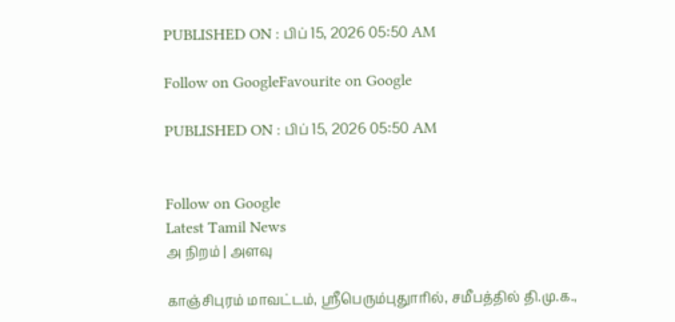PUBLISHED ON : பிப் 15, 2026 05:50 AM

Follow on GoogleFavourite on Google

PUBLISHED ON : பிப் 15, 2026 05:50 AM


Follow on Google
Latest Tamil News
அ நிறம் | அளவு

காஞ்சிபுரம் மாவட்டம், ஸ்ரீபெரும்புதுாரில், சமீபத்தில் தி.மு.க.,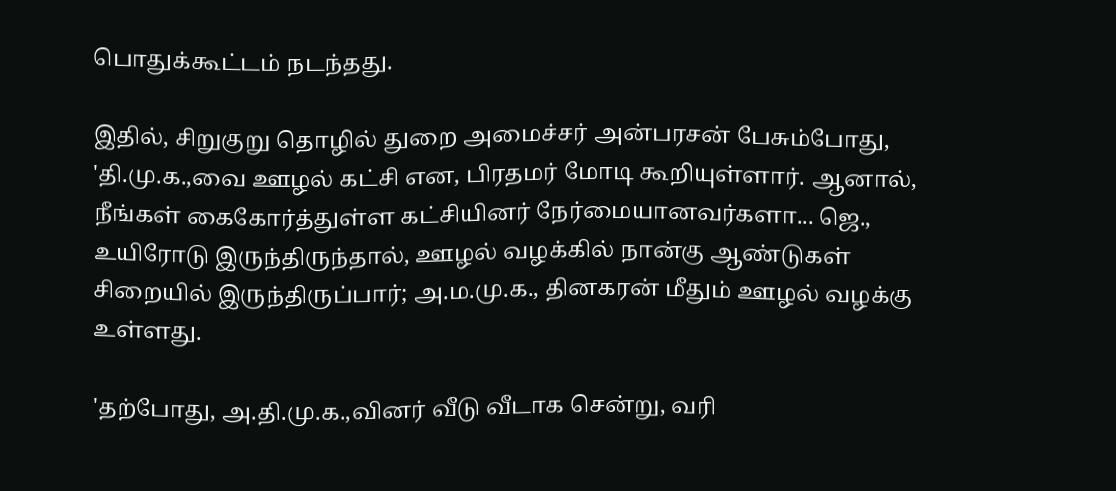பொதுக்கூட்டம் நடந்தது.

இதில், சிறுகுறு தொழில் துறை அமைச்சர் அன்பரசன் பேசும்போது, 'தி.மு.க.,வை ஊழல் கட்சி என, பிரதமர் மோடி கூறியுள்ளார். ஆனால், நீங்கள் கைகோர்த்துள்ள கட்சியினர் நேர்மையானவர்களா... ஜெ., உயிரோடு இருந்திருந்தால், ஊழல் வழக்கில் நான்கு ஆண்டுகள் சிறையில் இருந்திருப்பார்; அ.ம.மு.க., தினகரன் மீதும் ஊழல் வழக்கு உள்ளது.

'தற்போது, அ.தி.மு.க.,வினர் வீடு வீடாக சென்று, வரி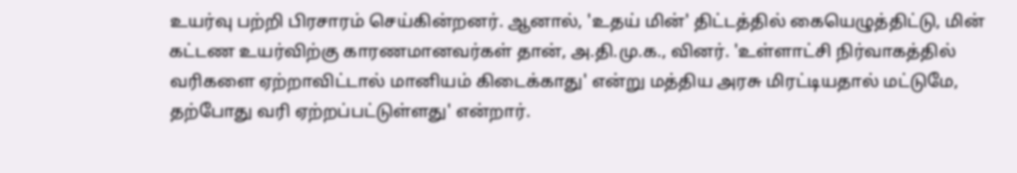உயர்வு பற்றி பிரசாரம் செய்கின்றனர். ஆனால், 'உதய் மின்' திட்டத்தில் கையெழுத்திட்டு, மின் கட்டண உயர்விற்கு காரணமானவர்கள் தான், அ.தி.மு.க., வினர். 'உள்ளாட்சி நிர்வாகத்தில் வரிகளை ஏற்றாவிட்டால் மானியம் கிடைக்காது' என்று மத்திய அரசு மிரட்டியதால் மட்டுமே, தற்போது வரி ஏற்றப்பட்டுள்ளது' என்றார்.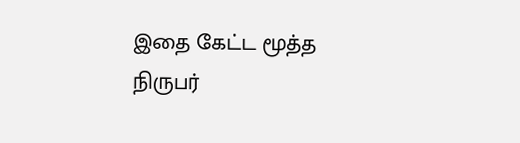இதை கேட்ட மூத்த நிருபர்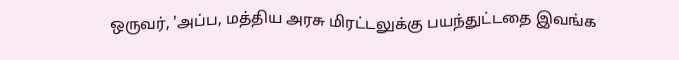ஒருவர், 'அப்ப, மத்திய அரசு மிரட்டலுக்கு பயந்துட்டதை இவங்க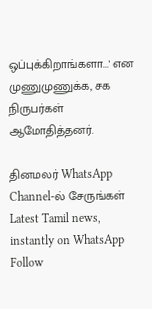ஒப்புக்கிறாங்களா...' என முணுமுணுக்க, சக நிருபர்கள் ஆமோதித்தனர்.

தினமலர் WhatsApp Channel-ல் சேருங்கள்
Latest Tamil news, instantly on WhatsApp
Follow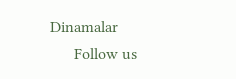Dinamalar
      Follow us